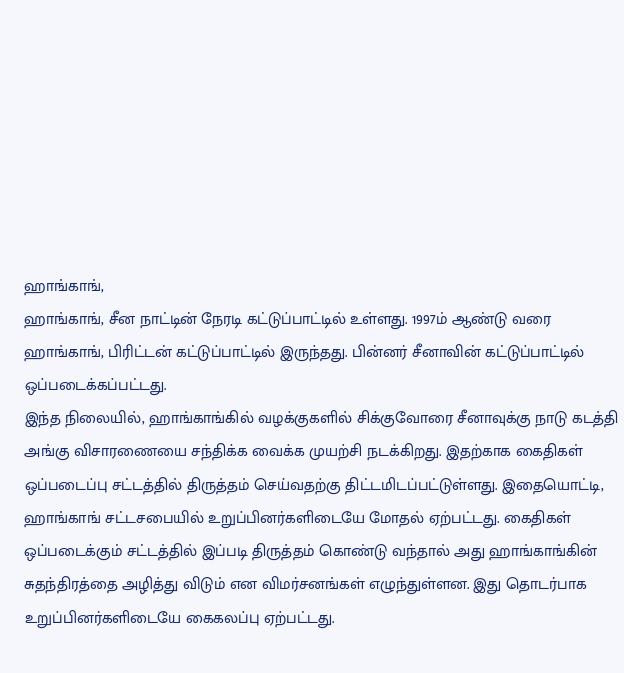ஹாங்காங்,
ஹாங்காங், சீன நாட்டின் நேரடி கட்டுப்பாட்டில் உள்ளது. 1997ம் ஆண்டு வரை ஹாங்காங், பிரிட்டன் கட்டுப்பாட்டில் இருந்தது. பின்னர் சீனாவின் கட்டுப்பாட்டில் ஒப்படைக்கப்பட்டது.
இந்த நிலையில், ஹாங்காங்கில் வழக்குகளில் சிக்குவோரை சீனாவுக்கு நாடு கடத்தி அங்கு விசாரணையை சந்திக்க வைக்க முயற்சி நடக்கிறது. இதற்காக கைதிகள் ஒப்படைப்பு சட்டத்தில் திருத்தம் செய்வதற்கு திட்டமிடப்பட்டுள்ளது. இதையொட்டி, ஹாங்காங் சட்டசபையில் உறுப்பினர்களிடையே மோதல் ஏற்பட்டது. கைதிகள் ஒப்படைக்கும் சட்டத்தில் இப்படி திருத்தம் கொண்டு வந்தால் அது ஹாங்காங்கின் சுதந்திரத்தை அழித்து விடும் என விமர்சனங்கள் எழுந்துள்ளன. இது தொடர்பாக உறுப்பினர்களிடையே கைகலப்பு ஏற்பட்டது.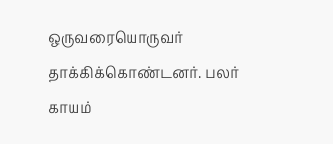ஒருவரையொருவர் தாக்கிக்கொண்டனர். பலர் காயம்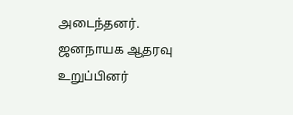அடைந்தனர்.
ஜனநாயக ஆதரவு உறுப்பினர்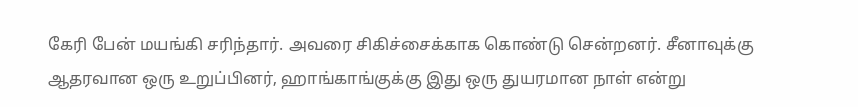கேரி பேன் மயங்கி சரிந்தார். அவரை சிகிச்சைக்காக கொண்டு சென்றனர். சீனாவுக்கு ஆதரவான ஒரு உறுப்பினர், ஹாங்காங்குக்கு இது ஒரு துயரமான நாள் என்று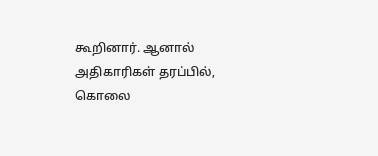கூறினார். ஆனால் அதிகாரிகள் தரப்பில், கொலை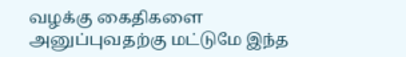வழக்கு கைதிகளை அனுப்புவதற்கு மட்டுமே இந்த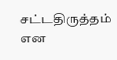சட்டதிருத்தம் என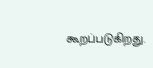கூறப்படுகிறது.